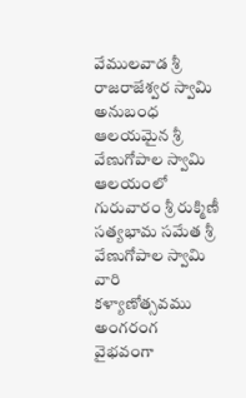వేములవాడ శ్రీ రాజరాజేశ్వర స్వామి అనుబంధ ఆలయమైన శ్రీ వేణుగోపాల స్వామి ఆలయంలో గురువారం శ్రీ రుక్మిణీ సత్యభామ సమేత శ్రీ వేణుగోపాల స్వామి వారి కళ్యాణోత్సవము అంగరంగ వైభవంగా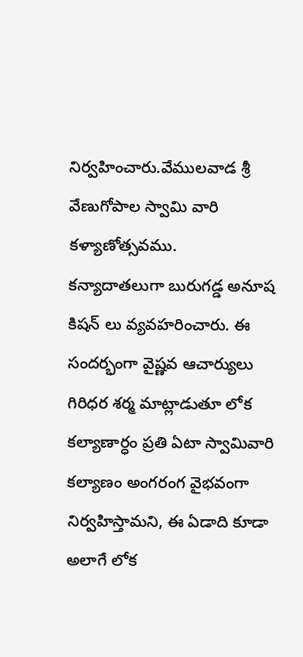నిర్వహించారు.వేములవాడ శ్రీ వేణుగోపాల స్వామి వారి కళ్యాణోత్సవము. కన్యాదాతలుగా బురుగడ్డ అనూష కిషన్ లు వ్యవహరించారు. ఈ సందర్భంగా వైష్ణవ ఆచార్యులు గిరిధర శర్మ మాట్లాడుతూ లోక కల్యాణార్ధం ప్రతి ఏటా స్వామివారి కల్యాణం అంగరంగ వైభవంగా నిర్వహిస్తామని, ఈ ఏడాది కూడా అలాగే లోక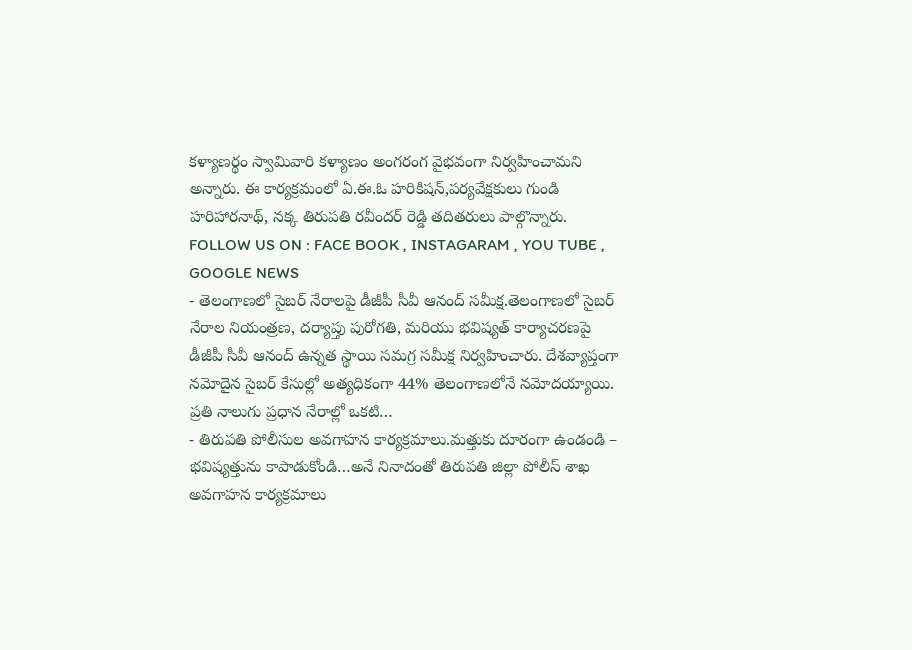కళ్యాణర్థం స్వామివారి కళ్యాణం అంగరంగ వైభవంగా నిర్వహించామని అన్నారు. ఈ కార్యక్రమంలో ఏ.ఈ.ఓ హరికిషన్,పర్యవేక్షకులు గుండి హరిహారనాథ్, నక్క తిరుపతి రవీందర్ రెడ్డి తదితరులు పాల్గొన్నారు.
FOLLOW US ON : FACE BOOK , INSTAGARAM , YOU TUBE , GOOGLE NEWS
- తెలంగాణలో సైబర్ నేరాలపై డీజీపీ సీవీ ఆనంద్ సమీక్ష.తెలంగాణలో సైబర్ నేరాల నియంత్రణ, దర్యాప్తు పురోగతి, మరియు భవిష్యత్ కార్యాచరణపై డీజీపీ సీవీ ఆనంద్ ఉన్నత స్థాయి సమగ్ర సమీక్ష నిర్వహించారు. దేశవ్యాప్తంగా నమోదైన సైబర్ కేసుల్లో అత్యధికంగా 44% తెలంగాణలోనే నమోదయ్యాయి. ప్రతి నాలుగు ప్రధాన నేరాల్లో ఒకటి…
- తిరుపతి పోలీసుల అవగాహన కార్యక్రమాలు.మత్తుకు దూరంగా ఉండండి – భవిష్యత్తును కాపాడుకోండి…అనే నినాదంతో తిరుపతి జిల్లా పోలీస్ శాఖ అవగాహన కార్యక్రమాలు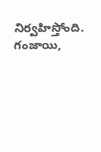నిర్వహిస్తోంది. గంజాయి,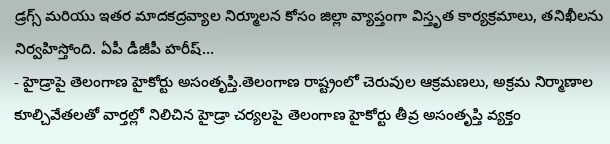డ్రగ్స్ మరియు ఇతర మాదకద్రవ్యాల నిర్మూలన కోసం జిల్లా వ్యాప్తంగా విస్తృత కార్యక్రమాలు, తనిఖీలను నిర్వహిస్తోంది. ఏపీ డీజీపీ హరీష్…
- హైడ్రాపై తెలంగాణ హైకోర్టు అసంతృప్తి.తెలంగాణ రాష్ట్రంలో చెరువుల ఆక్రమణలు, అక్రమ నిర్మాణాల కూల్చివేతలతో వార్తల్లో నిలిచిన హైడ్రా చర్యలపై తెలంగాణ హైకోర్టు తీవ్ర అసంతృప్తి వ్యక్తం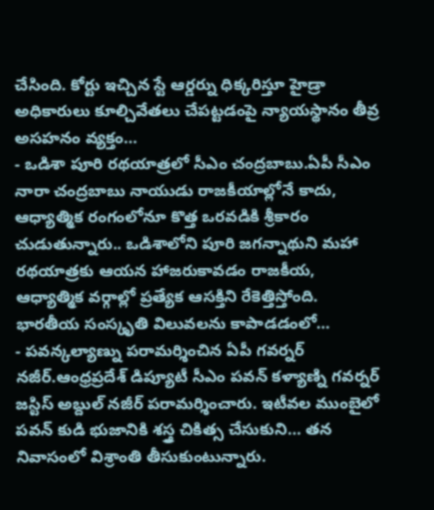చేసింది. కోర్టు ఇచ్చిన స్టే ఆర్డర్ను ధిక్కరిస్తూ హైడ్రా అధికారులు కూల్చివేతలు చేపట్టడంపై న్యాయస్థానం తీవ్ర అసహనం వ్యక్తం…
- ఒడిశా పూరి రథయాత్రలో సీఎం చంద్రబాబు.ఏపీ సీఎం నారా చంద్రబాబు నాయుడు రాజకీయాల్లోనే కాదు, ఆధ్యాత్మిక రంగంలోనూ కొత్త ఒరవడికి శ్రీకారం చుడుతున్నారు.. ఒడిశాలోని పూరి జగన్నాథుని మహా రథయాత్రకు ఆయన హాజరుకావడం రాజకీయ, ఆధ్యాత్మిక వర్గాల్లో ప్రత్యేక ఆసక్తిని రేకెత్తిస్తోంది. భారతీయ సంస్కృతి విలువలను కాపాడడంలో…
- పవన్కల్యాణ్ను పరామర్శించిన ఏపీ గవర్నర్ నజీర్.ఆంధ్రప్రదేశ్ డిప్యూటీ సీఎం పవన్ కళ్యాణ్ని గవర్నర్ జస్టిస్ అబ్దుల్ నజీర్ పరామర్శించారు. ఇటీవల ముంబైలో పవన్ కుడి భుజానికి శస్త్ర చికిత్స చేసుకుని… తన నివాసంలో విశ్రాంతి తీసుకుంటున్నారు.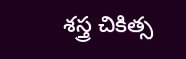శస్త్ర చికిత్స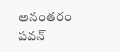అనంతరం పవన్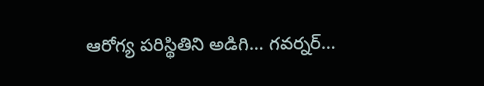ఆరోగ్య పరిస్థితిని అడిగి… గవర్నర్…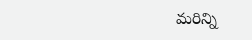మరిన్ని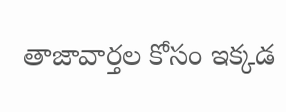తాజావార్తల కోసం ఇక్కడ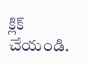క్లిక్ చేయండి.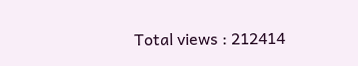Total views : 212414